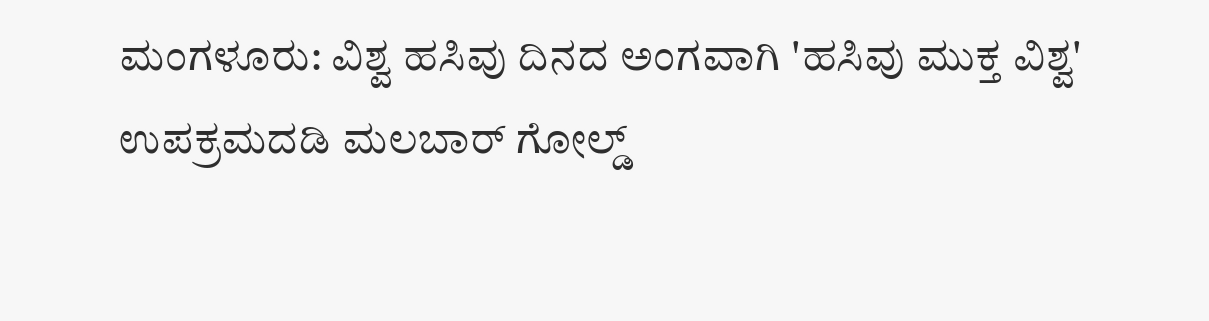ಮಂಗಳೂರು: ವಿಶ್ವ ಹಸಿವು ದಿನದ ಅಂಗವಾಗಿ 'ಹಸಿವು ಮುಕ್ತ ವಿಶ್ವ' ಉಪಕ್ರಮದಡಿ ಮಲಬಾರ್ ಗೋಲ್ಡ್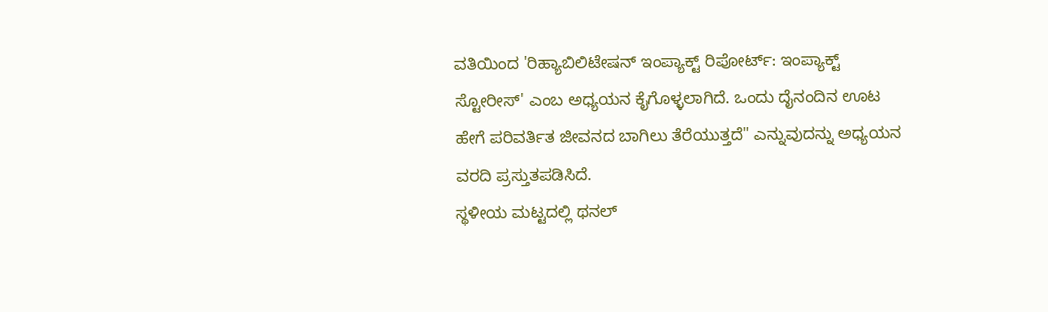ವತಿಯಿಂದ 'ರಿಹ್ಯಾಬಿಲಿಟೇಷನ್ ಇಂಪ್ಯಾಕ್ಟ್ ರಿಪೋರ್ಟ್: ಇಂಪ್ಯಾಕ್ಟ್ ಸ್ಟೋರೀಸ್' ಎಂಬ ಅಧ್ಯಯನ ಕೈಗೊಳ್ಳಲಾಗಿದೆ. ಒಂದು ದೈನಂದಿನ ಊಟ ಹೇಗೆ ಪರಿವರ್ತಿತ ಜೀವನದ ಬಾಗಿಲು ತೆರೆಯುತ್ತದೆ" ಎನ್ನುವುದನ್ನು ಅಧ್ಯಯನ ವರದಿ ಪ್ರಸ್ತುತಪಡಿಸಿದೆ.
ಸ್ಥಳೀಯ ಮಟ್ಟದಲ್ಲಿ ಥನಲ್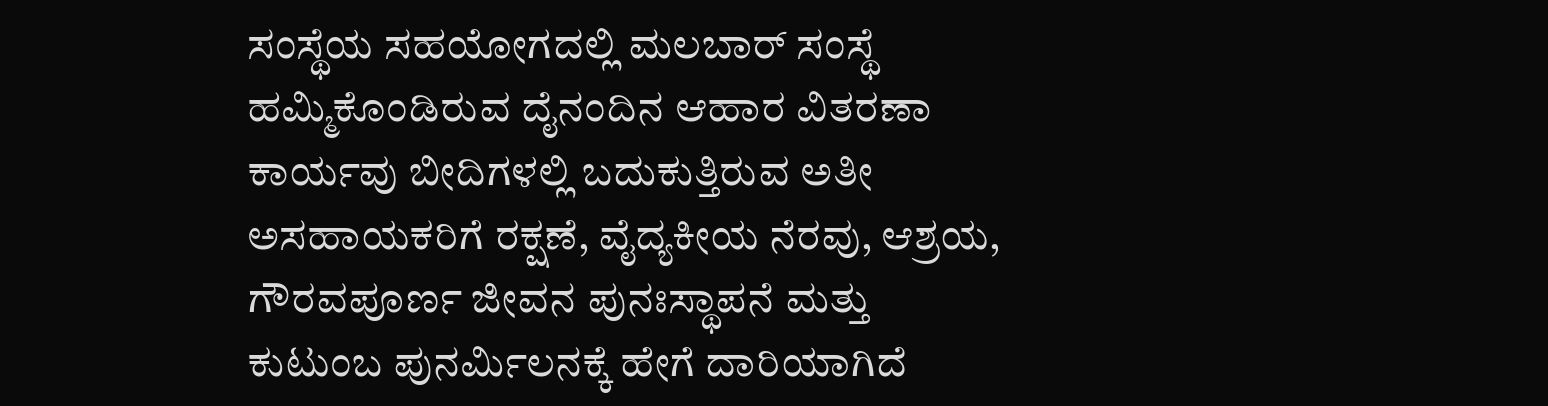ಸಂಸ್ಥೆಯ ಸಹಯೋಗದಲ್ಲಿ ಮಲಬಾರ್ ಸಂಸ್ಥೆ ಹಮ್ಮಿಕೊಂಡಿರುವ ದೈನಂದಿನ ಆಹಾರ ವಿತರಣಾ ಕಾರ್ಯವು ಬೀದಿಗಳಲ್ಲಿ ಬದುಕುತ್ತಿರುವ ಅತೀ ಅಸಹಾಯಕರಿಗೆ ರಕ್ಷಣೆ, ವೈದ್ಯಕೀಯ ನೆರವು, ಆಶ್ರಯ, ಗೌರವಪೂರ್ಣ ಜೀವನ ಪುನಃಸ್ಥಾಪನೆ ಮತ್ತು ಕುಟುಂಬ ಪುನರ್ಮಿಲನಕ್ಕೆ ಹೇಗೆ ದಾರಿಯಾಗಿದೆ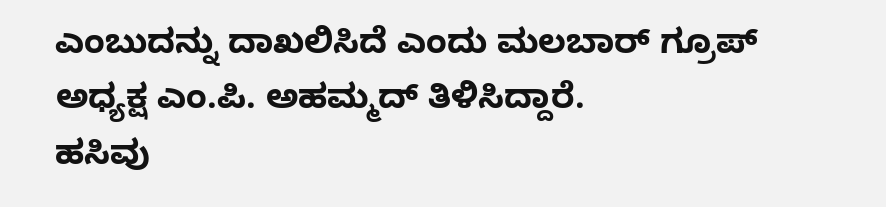ಎಂಬುದನ್ನು ದಾಖಲಿಸಿದೆ ಎಂದು ಮಲಬಾರ್ ಗ್ರೂಪ್ ಅಧ್ಯಕ್ಷ ಎಂ.ಪಿ. ಅಹಮ್ಮದ್ ತಿಳಿಸಿದ್ದಾರೆ.
ಹಸಿವು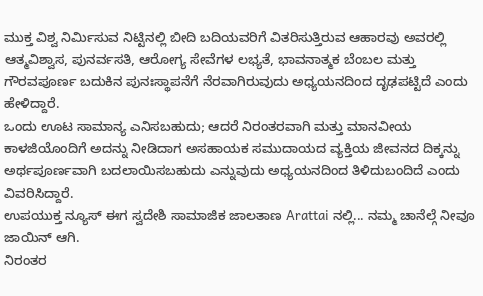ಮುಕ್ತ ವಿಶ್ವ ನಿರ್ಮಿಸುವ ನಿಟ್ಟಿನಲ್ಲಿ ಬೀದಿ ಬದಿಯವರಿಗೆ ವಿತರಿಸುತ್ತಿರುವ ಆಹಾರವು ಅವರಲ್ಲಿ ಆತ್ಮವಿಶ್ವಾಸ, ಪುನರ್ವಸತಿ, ಆರೋಗ್ಯ ಸೇವೆಗಳ ಲಭ್ಯತೆ, ಭಾವನಾತ್ಮಕ ಬೆಂಬಲ ಮತ್ತು ಗೌರವಪೂರ್ಣ ಬದುಕಿನ ಪುನಃಸ್ಥಾಪನೆಗೆ ನೆರವಾಗಿರುವುದು ಅಧ್ಯಯನದಿಂದ ದೃಢಪಟ್ಟಿದೆ ಎಂದು ಹೇಳಿದ್ದಾರೆ.
ಒಂದು ಊಟ ಸಾಮಾನ್ಯ ಎನಿಸಬಹುದು; ಆದರೆ ನಿರಂತರವಾಗಿ ಮತ್ತು ಮಾನವೀಯ ಕಾಳಜಿಯೊಂದಿಗೆ ಅದನ್ನು ನೀಡಿದಾಗ ಅಸಹಾಯಕ ಸಮುದಾಯದ ವ್ಯಕ್ತಿಯ ಜೀವನದ ದಿಕ್ಕನ್ನು ಅರ್ಥಪೂರ್ಣವಾಗಿ ಬದಲಾಯಿಸಬಹುದು ಎನ್ನುವುದು ಅಧ್ಯಯನದಿಂದ ತಿಳಿದುಬಂದಿದೆ ಎಂದು ವಿವರಿಸಿದ್ದಾರೆ.
ಉಪಯುಕ್ತ ನ್ಯೂಸ್ ಈಗ ಸ್ವದೇಶಿ ಸಾಮಾಜಿಕ ಜಾಲತಾಣ Arattai ನಲ್ಲಿ... ನಮ್ಮ ಚಾನೆಲ್ಗೆ ನೀವೂ ಜಾಯಿನ್ ಆಗಿ.
ನಿರಂತರ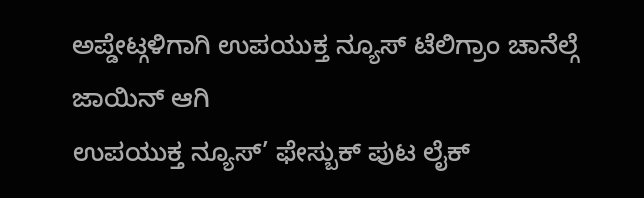ಅಪ್ಡೇಟ್ಗಳಿಗಾಗಿ ಉಪಯುಕ್ತ ನ್ಯೂಸ್ ಟೆಲಿಗ್ರಾಂ ಚಾನೆಲ್ಗೆ ಜಾಯಿನ್ ಆಗಿ
ಉಪಯುಕ್ತ ನ್ಯೂಸ್’ ಫೇಸ್ಬುಕ್ ಪುಟ ಲೈಕ್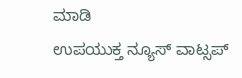ಮಾಡಿ
ಉಪಯುಕ್ತ ನ್ಯೂಸ್ ವಾಟ್ಸಪ್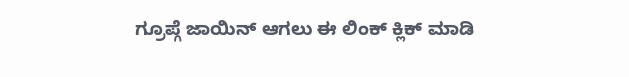ಗ್ರೂಪ್ಗೆ ಜಾಯಿನ್ ಆಗಲು ಈ ಲಿಂಕ್ ಕ್ಲಿಕ್ ಮಾಡಿ